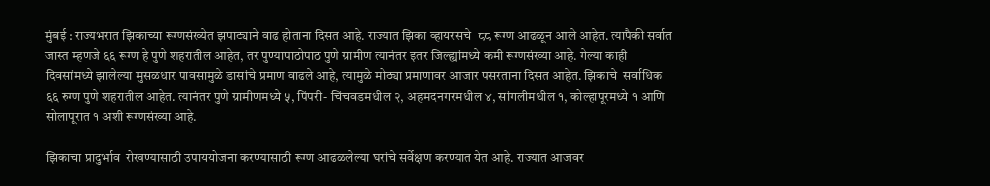मुंबई : राज्यभरात झिकाच्या रूग्णसंख्येत झपाट्याने वाढ होताना दिसत आहे. राज्यात झिका व्हायरसचे  ८८ रूग्ण आढळून आले आहेत. त्यापैकी सर्वात जास्त म्हणजे ६६ रूग्ण हे पुणे शहरातील आहेत, तर पुण्यापाठोपाठ पुणे ग्रामीण त्यानंतर इतर जिल्ह्यांमध्ये कमी रूग्णसंख्या आहे. गेल्या काही दिवसांमध्ये झालेल्या मुसळधार पावसामुळे डासांचे प्रमाण वाढले आहे, त्यामुळे मोठ्या प्रमाणावर आजार पसरताना दिसत आहेत. झिकाचे  सर्वाधिक ६६ रुग्ण पुणे शहरातील आहेत. त्यानंतर पुणे ग्रामीणमध्ये ५, पिंपरी- चिंचवडमधील २, अहमदनगरमधील ४, सांगलीमधील १, कोल्हापूरमध्ये १ आणि सोलापूरात १ अशी रूग्णसंख्या आहे.

झिकाचा प्रादुर्भाव  रोखण्यासाठी उपाययोजना करण्यासाठी रूग्ण आढळलेल्या घरांचे सर्वेक्षण करण्यात येत आहे. राज्यात आजवर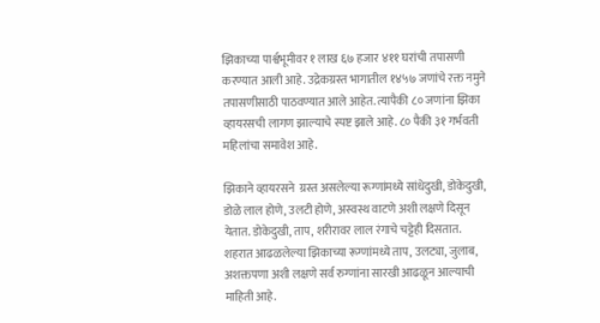झिकाच्या पार्श्वभूमीवर १ लाख ६७ हजार ४११ घरांची तपासणी करण्यात आली आहे. उद्रेकग्रस्त भागातील १४५७ जणांचे रक्त नमुने तपासणीसाठी पाठवण्यात आले आहेत. त्यापैकी ८० जणांना झिका व्हायरसची लागण झाल्याचे स्पष्ट झाले आहे. ८० पैकी ३१ गर्भवती महिलांचा समावेश आहे.

झिकाने व्हायरसने  ग्रस्त असलेल्या रूग्णांमध्ये सांधेदुखी, डोकेदुखी, डोळे लाल होणे, उलटी होणे, अस्वस्थ वाटणे अशी लक्षणे दिसून येतात. डोकेदुखी, ताप, शरीरावर लाल रंगाचे चट्टेही दिसतात. शहरात आढळलेल्या झिकाच्या रूग्णांमध्ये ताप, उलट्या, जुलाब, अशक्तपणा अशी लक्षणे सर्व रुग्णांना सारखी आढळून आल्याची माहिती आहे.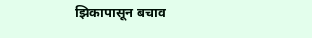झिकापासून बचाव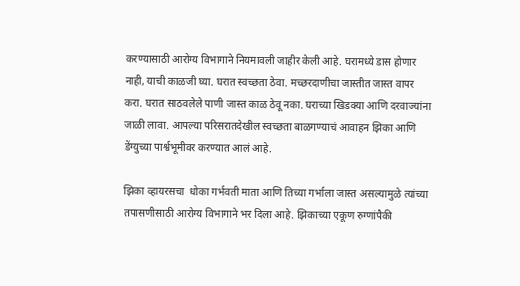करण्यासाठी आरोग्य विभागाने नियमावली जाहीर केली आहे. घरामध्ये डास होणार नाही, याची काळजी घ्या. घरात स्वच्छता ठेवा. मच्छरदाणीचा जास्तीत जास्त वापर करा. घरात साठवलेले पाणी जास्त काळ ठेवू नका. घराच्या खिडक्या आणि दरवाज्यांना जाळी लावा. आपल्या परिसरातदेखील स्वच्छता बाळगण्याचं आवाहन झिका आणि डेंग्युच्या पार्श्वभूमीवर करण्यात आलं आहे.

झिका व्हायरसचा  धोका गर्भवती माता आणि तिच्या गर्भाला जास्त असल्यामुळे त्यांच्या तपासणीसाठी आरोग्य विभागाने भर दिला आहे. झिकाच्या एकूण रुग्णांपैकी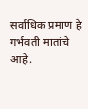सर्वाधिक प्रमाण हे गर्भवती मातांचे आहे.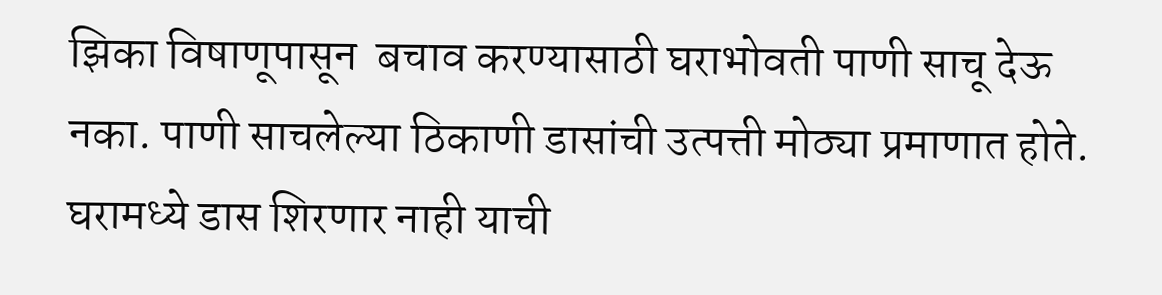झिका विषाणूपासून  बचाव करण्यासाठी घराभोवती पाणी साचू देऊ नका. पाणी साचलेल्या ठिकाणी डासांची उत्पत्ती मोठ्या प्रमाणात होते. घरामध्ये डास शिरणार नाही याची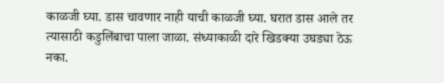काळजी घ्या. डास चावणार नाही याची काळजी घ्या. घरात डास आले तर त्यासाठी कडुलिंबाचा पाला जाळा. संध्याकाळी दारे खिडक्या उघड्या ठेऊ नका.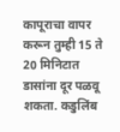कापूराचा वापर करून तुम्ही 15 ते 20 मिनिटात डासांना दूर पळवू शकता. कडुलिंब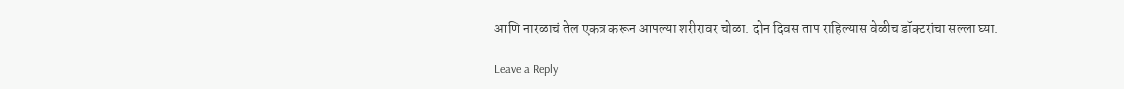आणि नारळाचं तेल एकत्र करून आपल्या शरीरावर चोळा. दोन दिवस ताप राहिल्यास वेळीच डॉक्टरांचा सल्ला घ्या.

Leave a Reply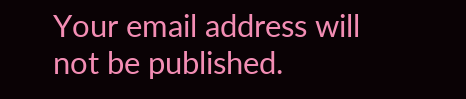Your email address will not be published.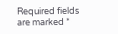Required fields are marked *